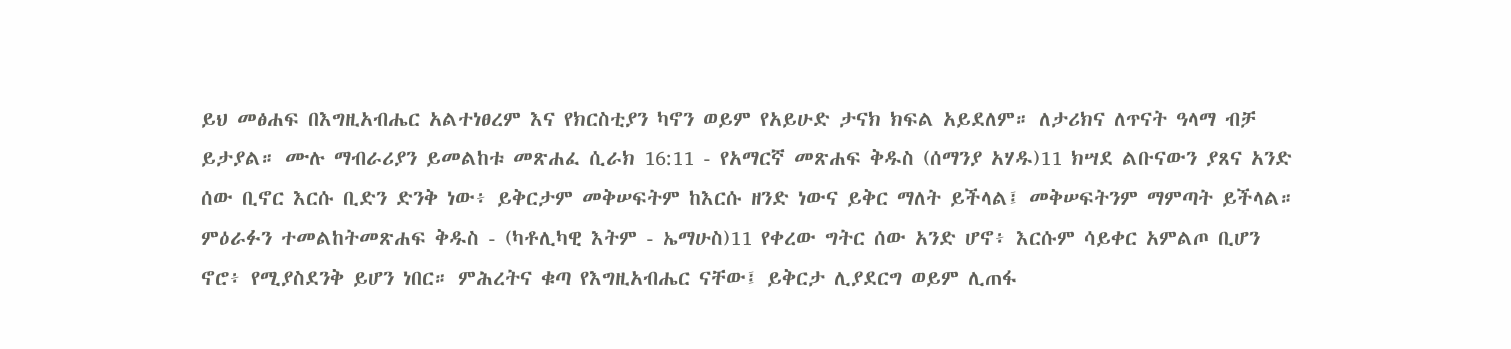ይህ መፅሐፍ በእግዚአብሔር አልተነፀረም እና የክርስቲያን ካኖን ወይም የአይሁድ ታናክ ክፍል አይደለም። ለታሪክና ለጥናት ዓላማ ብቻ ይታያል። ሙሉ ማብራሪያን ይመልከቱ መጽሐፈ ሲራክ 16:11 - የአማርኛ መጽሐፍ ቅዱስ (ሰማንያ አሃዱ)11 ክሣደ ልቡናውን ያጸና አንድ ሰው ቢኖር እርሱ ቢድን ድንቅ ነው፥ ይቅርታም መቅሠፍትም ከእርሱ ዘንድ ነውና ይቅር ማለት ይችላል፤ መቅሠፍትንም ማምጣት ይችላል። ምዕራፉን ተመልከትመጽሐፍ ቅዱስ - (ካቶሊካዊ እትም - ኤማሁስ)11 የቀረው ግትር ሰው አንድ ሆኖ፥ እርሱም ሳይቀር አምልጦ ቢሆን ኖሮ፥ የሚያስደንቅ ይሆን ነበር። ምሕረትና ቁጣ የእግዚአብሔር ናቸው፤ ይቅርታ ሊያደርግ ወይም ሊጠፋ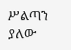ሥልጣን ያለው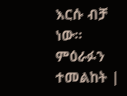እርሱ ብቻ ነው። ምዕራፉን ተመልከት |